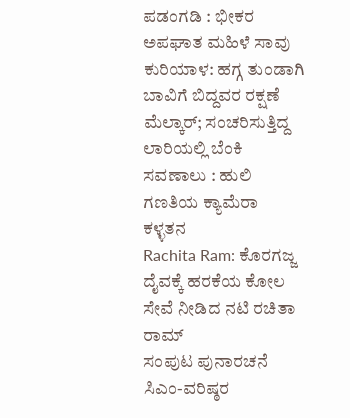ಪಡಂಗಡಿ : ಭೀಕರ ಅಪಘಾತ ಮಹಿಳೆ ಸಾವು
ಕುರಿಯಾಳ: ಹಗ್ಗ ತುಂಡಾಗಿ ಬಾವಿಗೆ ಬಿದ್ದವರ ರಕ್ಷಣೆ
ಮೆಲ್ಕಾರ್; ಸಂಚರಿಸುತ್ತಿದ್ದ ಲಾರಿಯಲ್ಲಿ ಬೆಂಕಿ
ಸವಣಾಲು : ಹುಲಿ ಗಣತಿಯ ಕ್ಯಾಮೆರಾ ಕಳ್ಳತನ
Rachita Ram: ಕೊರಗಜ್ಜ ದೈವಕ್ಕೆ ಹರಕೆಯ ಕೋಲ ಸೇವೆ ನೀಡಿದ ನಟಿ ರಚಿತಾ ರಾಮ್
ಸಂಪುಟ ಪುನಾರಚನೆ ಸಿಎಂ-ವರಿಷ್ಠರ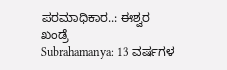ಪರಮಾಧಿಕಾರ..: ಈಶ್ವರ ಖಂಡ್ರೆ
Subrahamanya: 13 ವರ್ಷಗಳ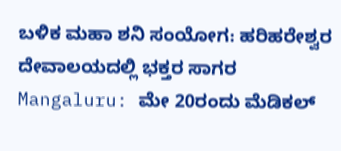ಬಳಿಕ ಮಹಾ ಶನಿ ಸಂಯೋಗ: ಹರಿಹರೇಶ್ವರ ದೇವಾಲಯದಲ್ಲಿ ಭಕ್ತರ ಸಾಗರ
Mangaluru: ಮೇ 20ರಂದು ಮೆಡಿಕಲ್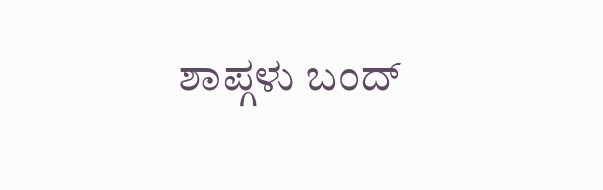ಶಾಪ್ಗಳು ಬಂದ್